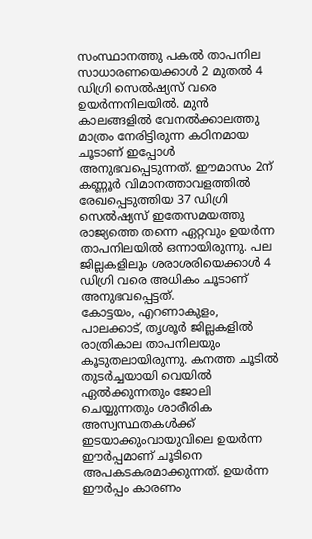സംസ്ഥാനത്തു പകൽ താപനില സാധാരണയെക്കാൾ 2 മുതൽ 4 ഡിഗ്രി സെൽഷ്യസ് വരെ ഉയർന്നനിലയിൽ. മുൻ കാലങ്ങളിൽ വേനൽക്കാലത്തു മാത്രം നേരിട്ടിരുന്ന കഠിനമായ ചൂടാണ് ഇപ്പോൾ അനുഭവപ്പെടുന്നത്. ഈമാസം 2ന് കണ്ണൂർ വിമാനത്താവളത്തിൽ രേഖപ്പെടുത്തിയ 37 ഡിഗ്രി സെൽഷ്യസ് ഇതേസമയത്തു രാജ്യത്തെ തന്നെ ഏറ്റവും ഉയർന്ന താപനിലയിൽ ഒന്നായിരുന്നു. പല ജില്ലകളിലും ശരാശരിയെക്കാൾ 4 ഡിഗ്രി വരെ അധികം ചൂടാണ് അനുഭവപ്പെട്ടത്.
കോട്ടയം, എറണാകുളം, പാലക്കാട്, തൃശൂർ ജില്ലകളിൽ രാത്രികാല താപനിലയും കൂടുതലായിരുന്നു. കനത്ത ചൂടിൽ തുടർച്ചയായി വെയിൽ ഏൽക്കുന്നതും ജോലി ചെയ്യുന്നതും ശാരീരിക അസ്വസ്ഥതകൾക്ക് ഇടയാക്കുംവായുവിലെ ഉയർന്ന ഈർപ്പമാണ് ചൂടിനെ അപകടകരമാക്കുന്നത്. ഉയർന്ന ഈർപ്പം കാരണം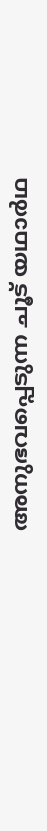അനുഭവപ്പെടുന്ന ചൂട് യഥാർഥ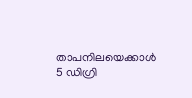താപനിലയെക്കാൾ 5 ഡിഗ്രി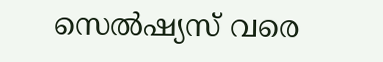സെൽഷ്യസ് വരെ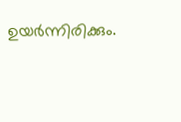ഉയർന്നിരിക്കും.